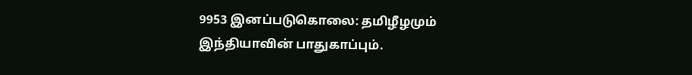9953 இனப்படுகொலை: தமிழீழமும் இந்தியாவின் பாதுகாப்பும்.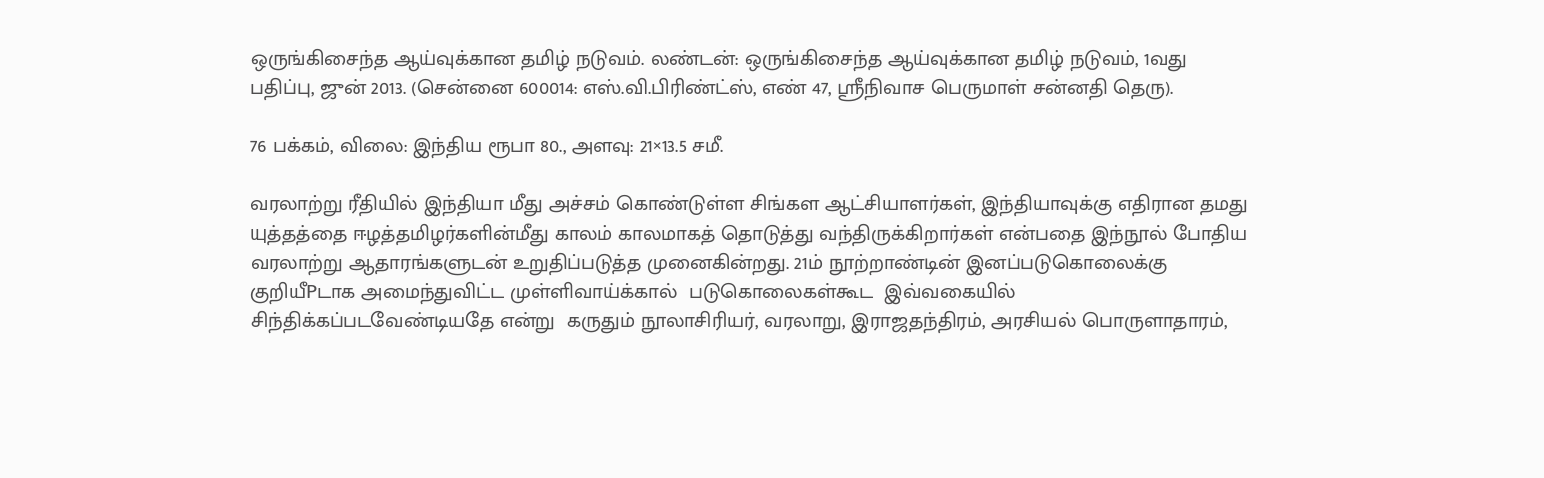ஒருங்கிசைந்த ஆய்வுக்கான தமிழ் நடுவம். லண்டன்: ஒருங்கிசைந்த ஆய்வுக்கான தமிழ் நடுவம், 1வது பதிப்பு, ஜுன் 2013. (சென்னை 600014: எஸ்.வி.பிரிண்ட்ஸ், எண் 47, ஸ்ரீநிவாச பெருமாள் சன்னதி தெரு).

76 பக்கம், விலை: இந்திய ரூபா 80., அளவு: 21×13.5 சமீ.

வரலாற்று ரீதியில் இந்தியா மீது அச்சம் கொண்டுள்ள சிங்கள ஆட்சியாளர்கள், இந்தியாவுக்கு எதிரான தமது யுத்தத்தை ஈழத்தமிழர்களின்மீது காலம் காலமாகத் தொடுத்து வந்திருக்கிறார்கள் என்பதை இந்நூல் போதிய  வரலாற்று ஆதாரங்களுடன் உறுதிப்படுத்த முனைகின்றது. 21ம் நூற்றாண்டின் இனப்படுகொலைக்கு  குறியீPடாக அமைந்துவிட்ட முள்ளிவாய்க்கால்  படுகொலைகள்கூட  இவ்வகையில் சிந்திக்கப்படவேண்டியதே என்று  கருதும் நூலாசிரியர், வரலாறு, இராஜதந்திரம், அரசியல் பொருளாதாரம்,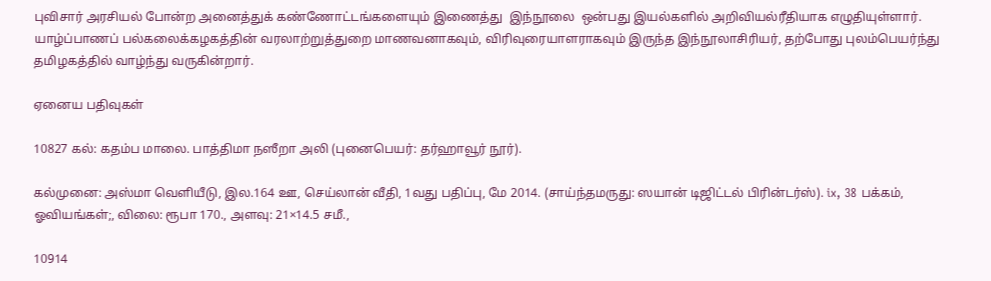புவிசார் அரசியல் போன்ற அனைத்துக் கண்ணோட்டங்களையும் இணைத்து  இந்நூலை  ஒன்பது இயல்களில் அறிவியல்ரீதியாக எழுதியுள்ளார். யாழ்ப்பாணப் பல்கலைக்கழகத்தின் வரலாற்றுத்துறை மாணவனாகவும், விரிவுரையாளராகவும் இருந்த இந்நூலாசிரியர், தற்போது புலம்பெயர்ந்து தமிழகத்தில் வாழ்ந்து வருகின்றார்.

ஏனைய பதிவுகள்

10827 கல்: கதம்ப மாலை. பாத்திமா நஸீறா அலி (புனைபெயர்: தர்ஹாவூர் நூர்).

கல்முனை: அஸ்மா வெளியீடு, இல.164 ஊ, செய்லான் வீதி, 1வது பதிப்பு, மே 2014. (சாய்ந்தமருது: ஸயான் டிஜிட்டல் பிரின்டர்ஸ்). ix, 38 பக்கம், ஓவியங்கள்;, விலை: ரூபா 170., அளவு: 21×14.5 சமீ.,

10914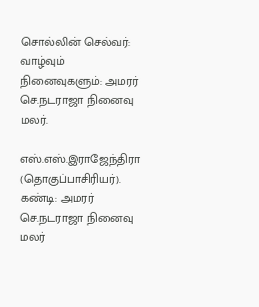சொல்லின் செல்வர்: வாழ்வும் நினைவுகளும்: அமரர் செ.நடராஜா நினைவு மலர்.

எஸ்.எஸ்.இராஜேந்திரா (தொகுப்பாசிரியர்). கண்டி: அமரர் செ.நடராஜா நினைவு மலர்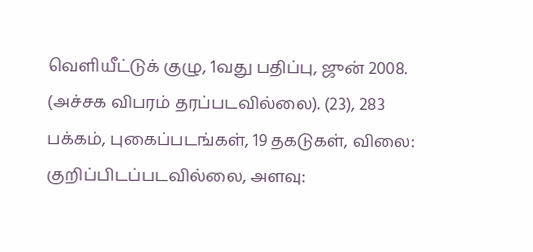வெளியீட்டுக் குழு, 1வது பதிப்பு, ஜுன் 2008. (அச்சக விபரம் தரப்படவில்லை). (23), 283 பக்கம், புகைப்படங்கள், 19 தகடுகள், விலை: குறிப்பிடப்படவில்லை, அளவு: